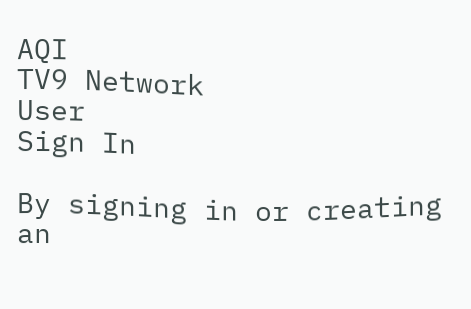AQI
TV9 Network
User
Sign In

By signing in or creating an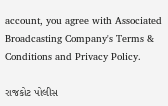account, you agree with Associated Broadcasting Company's Terms & Conditions and Privacy Policy.

રાજકોટ પોલીસ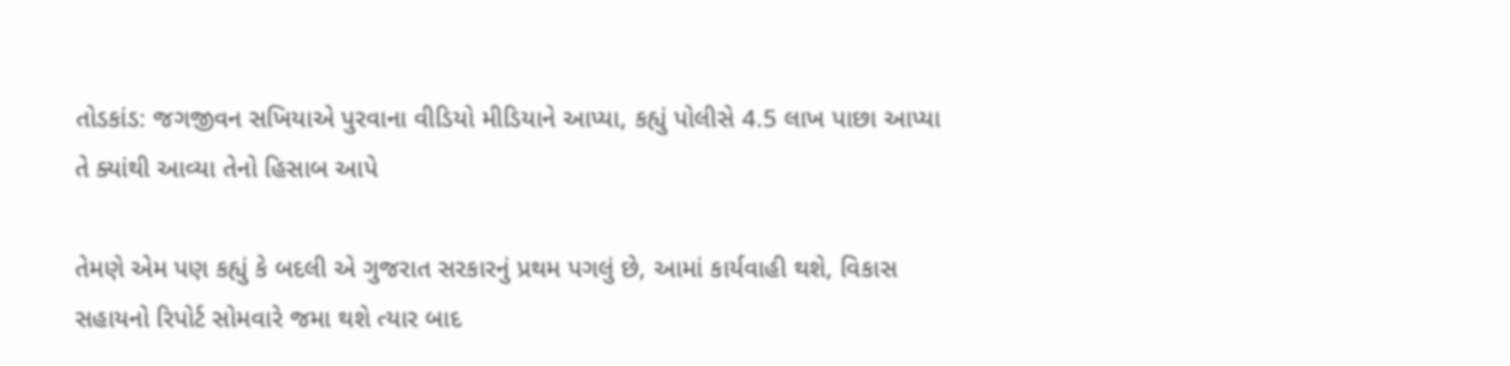તોડકાંડ: જગજીવન સખિયાએ પુરવાના વીડિયો મીડિયાને આપ્યા, કહ્યું પોલીસે 4.5 લાખ પાછા આપ્યા તે ક્યાંથી આવ્યા તેનો હિસાબ આપે

તેમણે એમ પણ કહ્યું કે બદલી એ ગુજરાત સરકારનું પ્રથમ પગલું છે, આમાં કાર્યવાહી થશે, વિકાસ સહાયનો રિપોર્ટ સોમવારે જમા થશે ત્યાર બાદ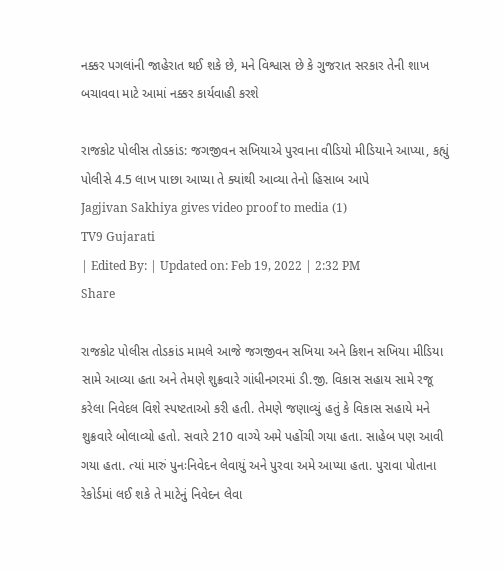નક્કર પગલાંની જાહેરાત થઈ શકે છે, મને વિશ્વાસ છે કે ગુજરાત સરકાર તેની શાખ બચાવવા માટે આમાં નક્કર કાર્યવાહી કરશે

રાજકોટ પોલીસ તોડકાંડ: જગજીવન સખિયાએ પુરવાના વીડિયો મીડિયાને આપ્યા, કહ્યું પોલીસે 4.5 લાખ પાછા આપ્યા તે ક્યાંથી આવ્યા તેનો હિસાબ આપે
Jagjivan Sakhiya gives video proof to media (1)
TV9 Gujarati
| Edited By: | Updated on: Feb 19, 2022 | 2:32 PM
Share

રાજકોટ પોલીસ તોડકાંડ મામલે આજે જગજીવન સખિયા અને કિશન સખિયા મીડિયા સામે આવ્યા હતા અને તેમણે શુક્રવારે ગાંધીનગરમાં ડી.જી. વિકાસ સહાય સામે રજૂ કરેલા નિવેદલ વિશે સ્પષ્ટતાઓ કરી હતી. તેમણે જણાવ્યું હતું કે વિકાસ સહાયે મને શુક્રવારે બોલાવ્યો હતો. સવારે 210 વાગ્યે અમે પહોંચી ગયા હતા. સાહેબ પણ આવી ગયા હતા. ત્યાં મારું પુનઃનિવેદન લેવાયું અને પુરવા અમે આપ્યા હતા. પુરાવા પોતાના રેકોર્ડમાં લઈ શકે તે માટેનું નિવેદન લેવા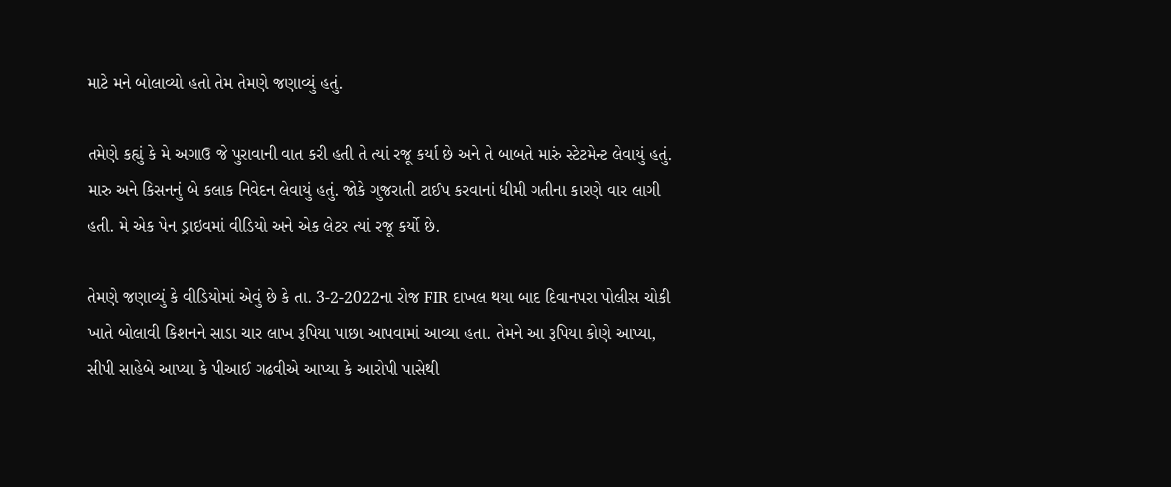માટે મને બોલાવ્યો હતો તેમ તેમણે જણાવ્યું હતું.

તમેણે કહ્યું કે મે અગાઉ જે પુરાવાની વાત કરી હતી તે ત્યાં રજૂ કર્યા છે અને તે બાબતે મારું સ્ટેટમેન્ટ લેવાયું હતું. મારુ અને કિસનનું બે કલાક નિવેદન લેવાયું હતું. જોકે ગુજરાતી ટાઈપ કરવાનાં ધીમી ગતીના કારણે વાર લાગી હતી. મે એક પેન ડ્રાઇવમાં વીડિયો અને એક લેટર ત્યાં રજૂ કર્યો છે.

તેમણે જણાવ્યું કે વીડિયોમાં એવું છે કે તા. 3-2-2022ના રોજ FIR દાખલ થયા બાદ દિવાનપરા પોલીસ ચોકી ખાતે બોલાવી કિશનને સાડા ચાર લાખ રૂપિયા પાછા આપવામાં આવ્યા હતા. તેમને આ રૂપિયા કોણે આપ્યા, સીપી સાહેબે આપ્યા કે પીઆઈ ગઢવીએ આપ્યા કે આરોપી પાસેથી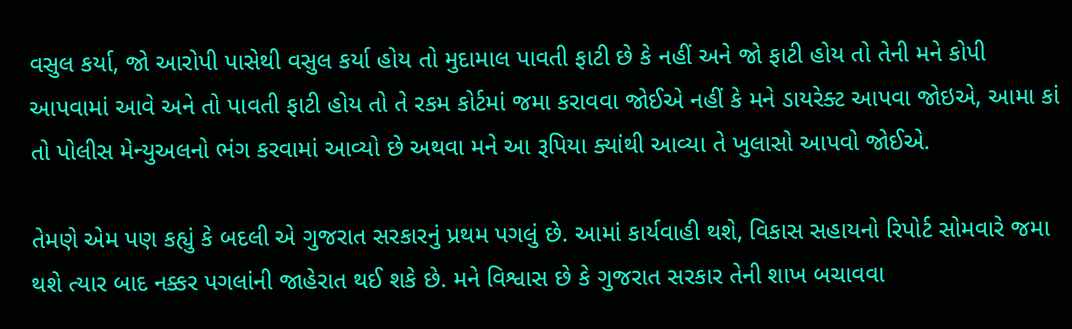વસુલ કર્યા, જો આરોપી પાસેથી વસુલ કર્યા હોય તો મુદામાલ પાવતી ફાટી છે કે નહીં અને જો ફાટી હોય તો તેની મને કોપી આપવામાં આવે અને તો પાવતી ફાટી હોય તો તે રકમ કોર્ટમાં જમા કરાવવા જોઈએ નહીં કે મને ડાયરેક્ટ આપવા જોઇએ, આમા કાં તો પોલીસ મેન્યુઅલનો ભંગ કરવામાં આવ્યો છે અથવા મને આ રૂપિયા ક્યાંથી આવ્યા તે ખુલાસો આપવો જોઈએ.

તેમણે એમ પણ કહ્યું કે બદલી એ ગુજરાત સરકારનું પ્રથમ પગલું છે. આમાં કાર્યવાહી થશે, વિકાસ સહાયનો રિપોર્ટ સોમવારે જમા થશે ત્યાર બાદ નક્કર પગલાંની જાહેરાત થઈ શકે છે. મને વિશ્વાસ છે કે ગુજરાત સરકાર તેની શાખ બચાવવા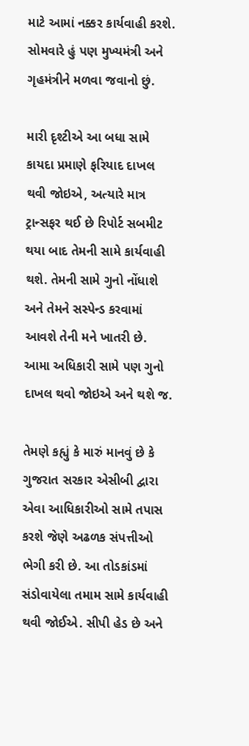માટે આમાં નક્કર કાર્યવાહી કરશે. સોમવારે હું પણ મુખ્યમંત્રી અને ગૃહમંત્રીને મળવા જવાનો છું.

મારી દૃશ્ટીએ આ બધા સામે કાયદા પ્રમાણે ફરિયાદ દાખલ થવી જોઇએ, અત્યારે માત્ર ટ્રાન્સફર થઈ છે રિપોર્ટ સબમીટ થયા બાદ તેમની સામે કાર્યવાહી થશે. તેમની સામે ગુનો નોંધાશે અને તેમને સસ્પેન્ડ કરવામાં આવશે તેની મને ખાતરી છે. આમા અધિકારી સામે પણ ગુનો દાખલ થવો જોઇએ અને થશે જ.

તેમણે કહ્યું કે મારું માનવું છે કે ગુજરાત સરકાર એસીબી દ્વારા એવા આધિકારીઓ સામે તપાસ કરશે જેણે અઢળક સંપત્તીઓ ભેગી કરી છે. આ તોડકાંડમાં સંડોવાયેલા તમામ સામે કાર્યવાહી થવી જોઈએ. સીપી હેડ છે અને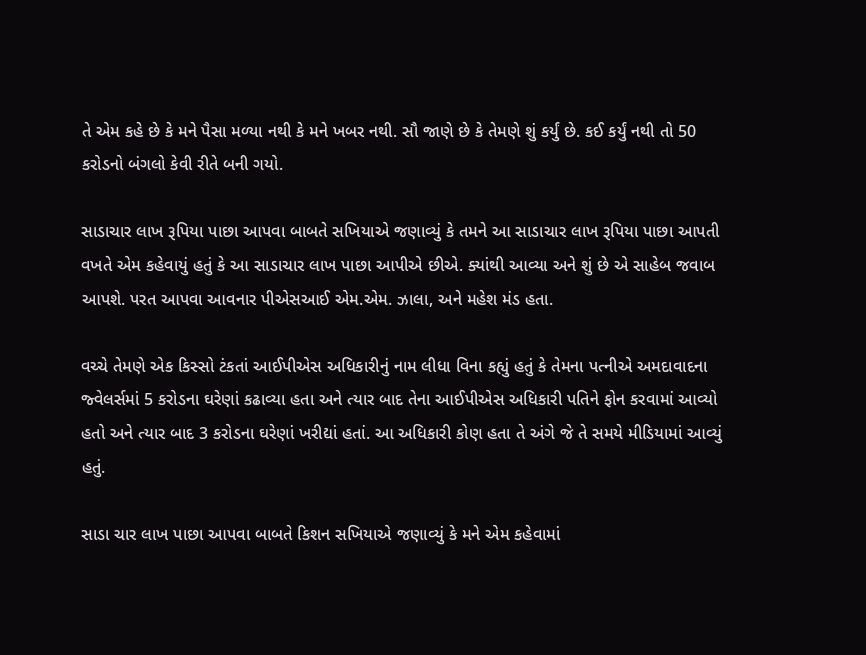તે એમ કહે છે કે મને પૈસા મળ્યા નથી કે મને ખબર નથી. સૌ જાણે છે કે તેમણે શું કર્યું છે. કઈ કર્યું નથી તો 50 કરોડનો બંગલો કેવી રીતે બની ગયો.

સાડાચાર લાખ રૂપિયા પાછા આપવા બાબતે સખિયાએ જણાવ્યું કે તમને આ સાડાચાર લાખ રૂપિયા પાછા આપતી વખતે એમ કહેવાયું હતું કે આ સાડાચાર લાખ પાછા આપીએ છીએ. ક્યાંથી આવ્યા અને શું છે એ સાહેબ જવાબ આપશે. પરત આપવા આવનાર પીએસઆઈ એમ.એમ. ઝાલા, અને મહેશ મંડ હતા.

વચ્ચે તેમણે એક કિસ્સો ટંકતાં આઈપીએસ અધિકારીનું નામ લીધા વિના કહ્યું હતું કે તેમના પત્નીએ અમદાવાદના જ્વેલર્સમાં 5 કરોડના ઘરેણાં કઢાવ્યા હતા અને ત્યાર બાદ તેના આઈપીએસ અધિકારી પતિને ફોન કરવામાં આવ્યો હતો અને ત્યાર બાદ 3 કરોડના ઘરેણાં ખરીદ્યાં હતાં. આ અધિકારી કોણ હતા તે અંગે જે તે સમયે મીડિયામાં આવ્યું હતું.

સાડા ચાર લાખ પાછા આપવા બાબતે કિશન સખિયાએ જણાવ્યું કે મને એમ કહેવામાં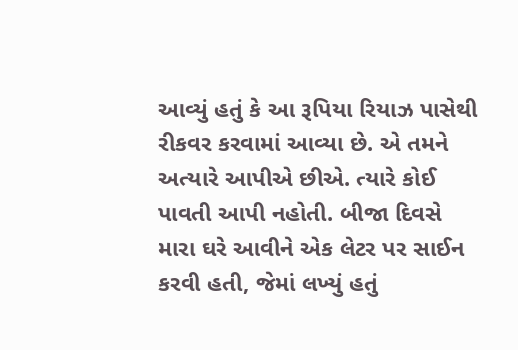આવ્યું હતું કે આ રૂપિયા રિયાઝ પાસેથી રીકવર કરવામાં આવ્યા છે. એ તમને અત્યારે આપીએ છીએ. ત્યારે કોઈ પાવતી આપી નહોતી. બીજા દિવસે મારા ઘરે આવીને એક લેટર પર સાઈન કરવી હતી, જેમાં લખ્યું હતું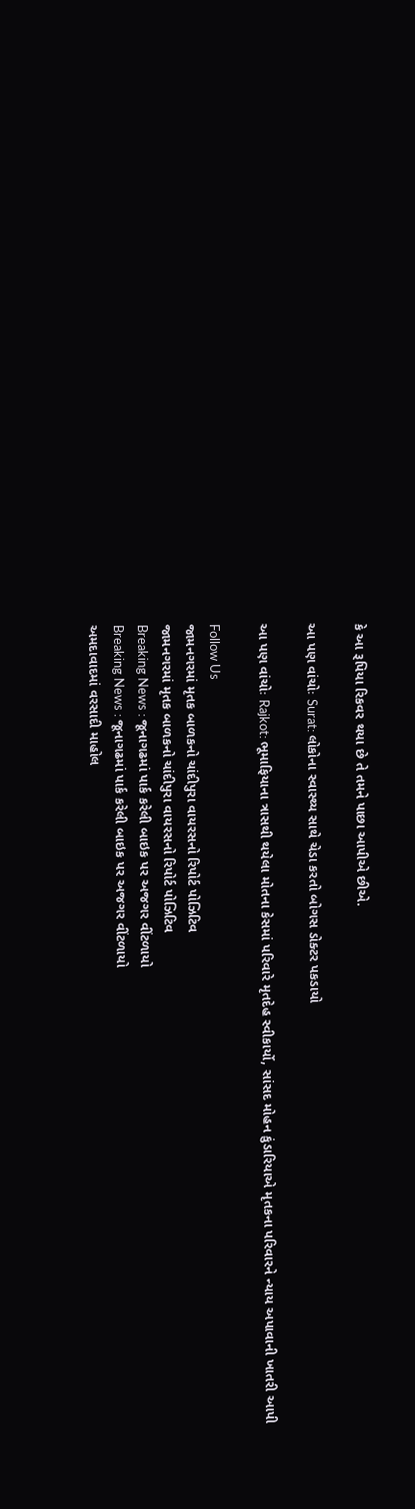કે આ રૂપિયા રિકવર થયા છે તે તમને પાછા આપીએ છીએ.

આ પણ વાંચોઃ Surat: લોકોના સ્વાસ્થ્ય સાથે ચેડા કરતો બોગસ ડોક્ટર પકડાયો

આ પણ વાંચોઃ Rajkot: ભૂમાફિયાના ત્રાસથી થયેલા મોતના કેસમાં પરિવારે મૃતદેહ સ્વીકાર્યો, સાંસદ મોહન કુંડારિયાએ મૃતકના પરિવારને ન્યાય અપાવાની ખાતરી આપી

Follow Us
જામનગરમાં મૃતક બાળકનો ચાંદીપુરા વાયરસનો રિપોર્ટ પોઝિટિવ
જામનગરમાં મૃતક બાળકનો ચાંદીપુરા વાયરસનો રિપોર્ટ પોઝિટિવ
Breaking News : જૂનાગઢમાં પાર્ક કરેલી બાઇક પર અજગર વીંટળાયો
Breaking News : જૂનાગઢમાં પાર્ક કરેલી બાઇક પર અજગર વીંટળાયો
અમદાવાદમાં વરસાદી માહોલ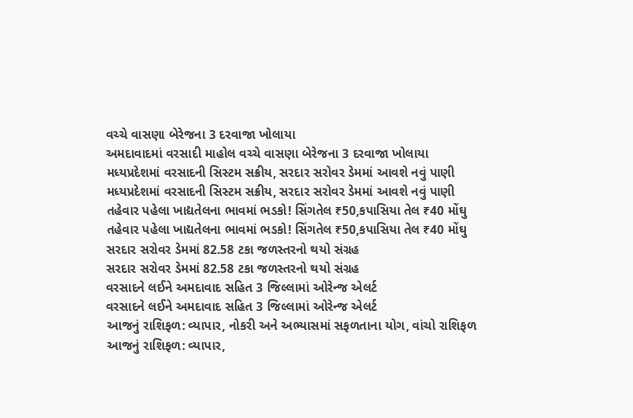વચ્ચે વાસણા બેરેજના 3 દરવાજા ખોલાયા
અમદાવાદમાં વરસાદી માહોલ વચ્ચે વાસણા બેરેજના 3 દરવાજા ખોલાયા
મધ્યપ્રદેશમાં વરસાદની સિસ્ટમ સક્રીય, સરદાર સરોવર ડેમમાં આવશે નવું પાણી
મધ્યપ્રદેશમાં વરસાદની સિસ્ટમ સક્રીય, સરદાર સરોવર ડેમમાં આવશે નવું પાણી
તહેવાર પહેલા ખાદ્યતેલના ભાવમાં ભડકો! સિંગતેલ ₹50,કપાસિયા તેલ ₹40 મોંઘુ
તહેવાર પહેલા ખાદ્યતેલના ભાવમાં ભડકો! સિંગતેલ ₹50,કપાસિયા તેલ ₹40 મોંઘુ
સરદાર સરોવર ડેમમાં 82.58 ટકા જળસ્તરનો થયો સંગ્રહ
સરદાર સરોવર ડેમમાં 82.58 ટકા જળસ્તરનો થયો સંગ્રહ
વરસાદને લઈને અમદાવાદ સહિત 3 જિલ્લામાં ઓરેન્જ એલર્ટ
વરસાદને લઈને અમદાવાદ સહિત 3 જિલ્લામાં ઓરેન્જ એલર્ટ
આજનું રાશિફળ: વ્યાપાર, નોકરી અને અભ્યાસમાં સફળતાના યોગ, વાંચો રાશિફળ
આજનું રાશિફળ: વ્યાપાર,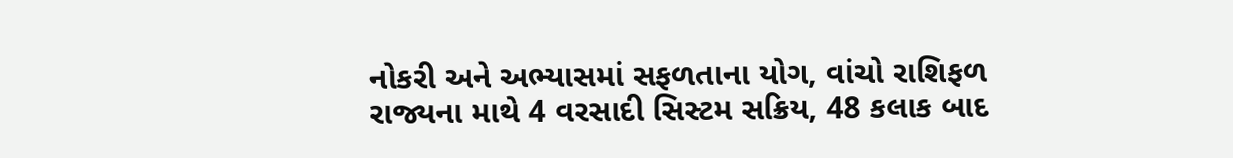નોકરી અને અભ્યાસમાં સફળતાના યોગ, વાંચો રાશિફળ
રાજ્યના માથે 4 વરસાદી સિસ્ટમ સક્રિય, 48 કલાક બાદ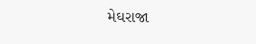મેઘરાજા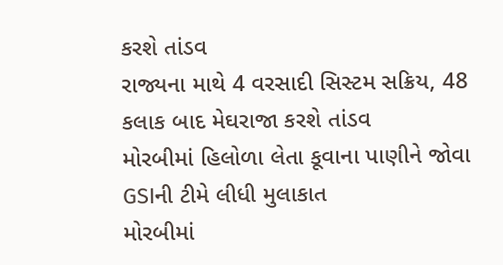કરશે તાંડવ
રાજ્યના માથે 4 વરસાદી સિસ્ટમ સક્રિય, 48 કલાક બાદ મેઘરાજા કરશે તાંડવ
મોરબીમાં હિલોળા લેતા કૂવાના પાણીને જોવા GSIની ટીમે લીધી મુલાકાત
મોરબીમાં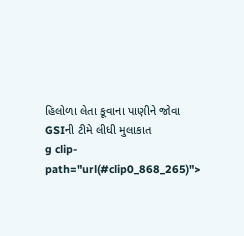હિલોળા લેતા કૂવાના પાણીને જોવા GSIની ટીમે લીધી મુલાકાત
g clip-path="url(#clip0_868_265)">